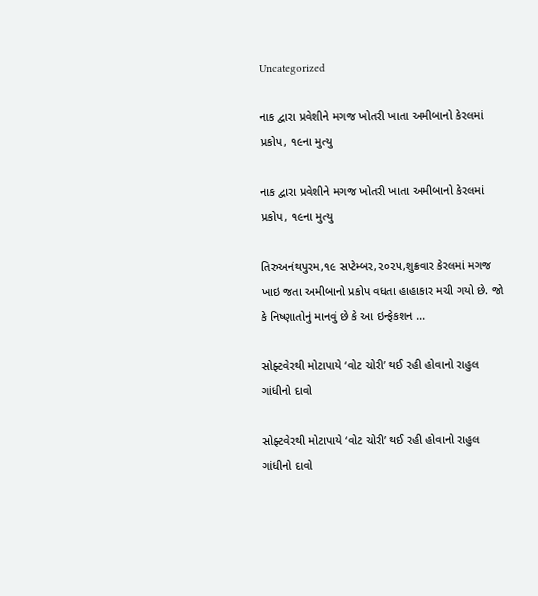Uncategorized

નાક દ્વારા પ્રવેશીને મગજ ખોતરી ખાતા અમીબાનો કેરલમાં પ્રકોપ, ૧૯ના મુત્યુ

નાક દ્વારા પ્રવેશીને મગજ ખોતરી ખાતા અમીબાનો કેરલમાં પ્રકોપ, ૧૯ના મુત્યુ

તિરુઅનંથપુરમ,૧૯ સપ્ટેમ્બર,૨૦૨૫,શુક્રવાર કેરલમાં મગજ ખાઇ જતા અમીબાનો પ્રકોપ વધતા હાહાકાર મચી ગયો છે. જો કે નિષ્ણાતોનું માનવું છે કે આ ઇન્ફેકશન ...

સોફ્ટવેરથી મોટાપાયે ‘વોટ ચોરી’ થઈ રહી હોવાનો રાહુલ ગાંધીનો દાવો

સોફ્ટવેરથી મોટાપાયે ‘વોટ ચોરી’ થઈ રહી હોવાનો રાહુલ ગાંધીનો દાવો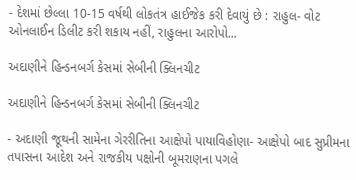- દેશમાં છેલ્લા 10-15 વર્ષથી લોકતંત્ર હાઈજેક કરી દેવાયું છે : રાહુલ- વોટ ઓનલાઈન ડિલીટ કરી શકાય નહીં, રાહુલના આરોપો...

અદાણીને હિન્ડનબર્ગ કેસમાં સેબીની ક્લિનચીટ

અદાણીને હિન્ડનબર્ગ કેસમાં સેબીની ક્લિનચીટ

- અદાણી જૂથની સામેના ગેરરીતિના આક્ષેપો પાયાવિહોણા- આક્ષેપો બાદ સુપ્રીમના તપાસના આદેશ અને રાજકીય પક્ષોની બૂમરાણના પગલે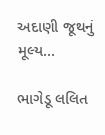અદાણી જૂથનું મૂલ્ય...

ભાગેડૂ લલિત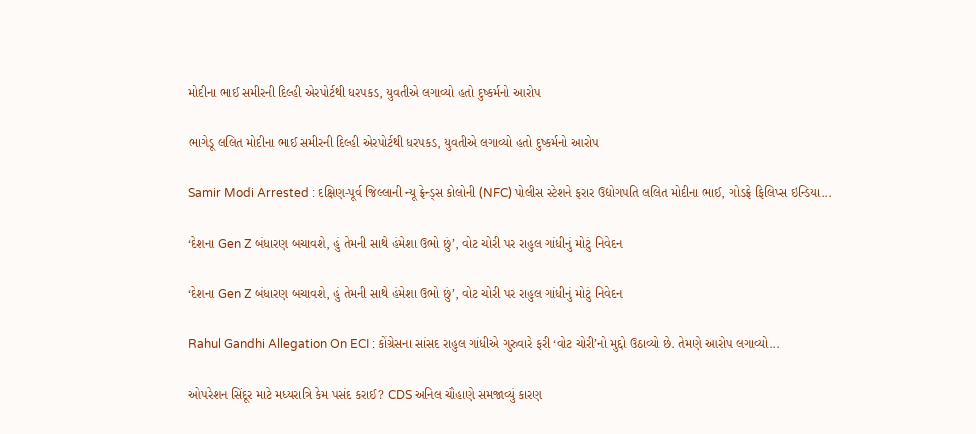મોદીના ભાઈ સમીરની દિલ્હી એરપોર્ટથી ધરપકડ, યુવતીએ લગાવ્યો હતો દુષ્કર્મનો આરોપ

ભાગેડૂ લલિત મોદીના ભાઈ સમીરની દિલ્હી એરપોર્ટથી ધરપકડ, યુવતીએ લગાવ્યો હતો દુષ્કર્મનો આરોપ

Samir Modi Arrested : દક્ષિણ-પૂર્વ જિલ્લાની ન્યૂ ફ્રેન્ડ્સ કોલોની (NFC) પોલીસ સ્ટેશને ફરાર ઉદ્યોગપતિ લલિત મોદીના ભાઈ, ગોડફ્રે ફિલિપ્સ ઇન્ડિયા...

‘દેશના Gen Z બંધારણ બચાવશે, હું તેમની સાથે હંમેશા ઉભો છું’, વોટ ચોરી પર રાહુલ ગાંધીનું મોટું નિવેદન

‘દેશના Gen Z બંધારણ બચાવશે, હું તેમની સાથે હંમેશા ઉભો છું’, વોટ ચોરી પર રાહુલ ગાંધીનું મોટું નિવેદન

Rahul Gandhi Allegation On ECI : કોંગ્રેસના સાંસદ રાહુલ ગાંધીએ ગુરુવારે ફરી ‘વોટ ચોરી’નો મુદ્દો ઉઠાવ્યો છે. તેમણે આરોપ લગાવ્યો...

ઓપરેશન સિંદૂર માટે મધ્યરાત્રિ કેમ પસંદ કરાઈ? CDS અનિલ ચૌહાણે સમજાવ્યું કારણ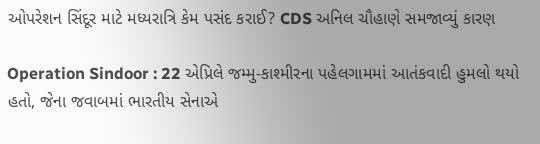ઓપરેશન સિંદૂર માટે મધ્યરાત્રિ કેમ પસંદ કરાઈ? CDS અનિલ ચૌહાણે સમજાવ્યું કારણ

Operation Sindoor : 22 એપ્રિલે જમ્મુ-કાશ્મીરના પહેલગામમાં આતંકવાદી હુમલો થયો હતો, જેના જવાબમાં ભારતીય સેનાએ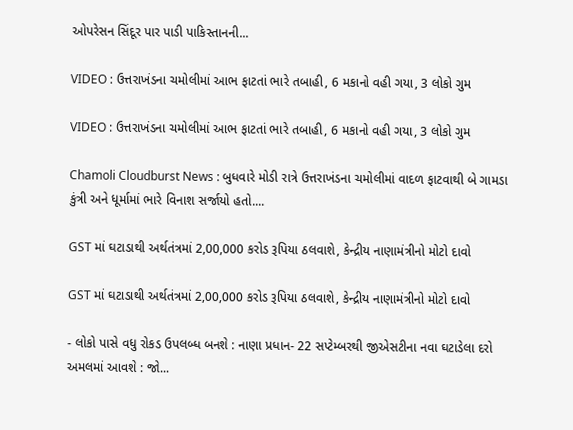ઓપરેસન સિંદૂર પાર પાડી પાકિસ્તાનની...

VIDEO : ઉત્તરાખંડના ચમોલીમાં આભ ફાટતાં ભારે તબાહી, 6 મકાનો વહી ગયા, 3 લોકો ગુમ

VIDEO : ઉત્તરાખંડના ચમોલીમાં આભ ફાટતાં ભારે તબાહી, 6 મકાનો વહી ગયા, 3 લોકો ગુમ

Chamoli Cloudburst News : બુધવારે મોડી રાત્રે ઉત્તરાખંડના ચમોલીમાં વાદળ ફાટવાથી બે ગામડા કુંત્રી અને ધૂર્મામાં ભારે વિનાશ સર્જાયો હતો....

GST માં ઘટાડાથી અર્થતંત્રમાં 2,00,000 કરોડ રૂપિયા ઠલવાશે, કેન્દ્રીય નાણામંત્રીનો મોટો દાવો

GST માં ઘટાડાથી અર્થતંત્રમાં 2,00,000 કરોડ રૂપિયા ઠલવાશે, કેન્દ્રીય નાણામંત્રીનો મોટો દાવો

- લોકો પાસે વધુ રોકડ ઉપલબ્ધ બનશે : નાણા પ્રધાન- 22 સપ્ટેમ્બરથી જીએસટીના નવા ઘટાડેલા દરો અમલમાં આવશે : જો...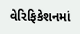વેરિફિકેશનમાં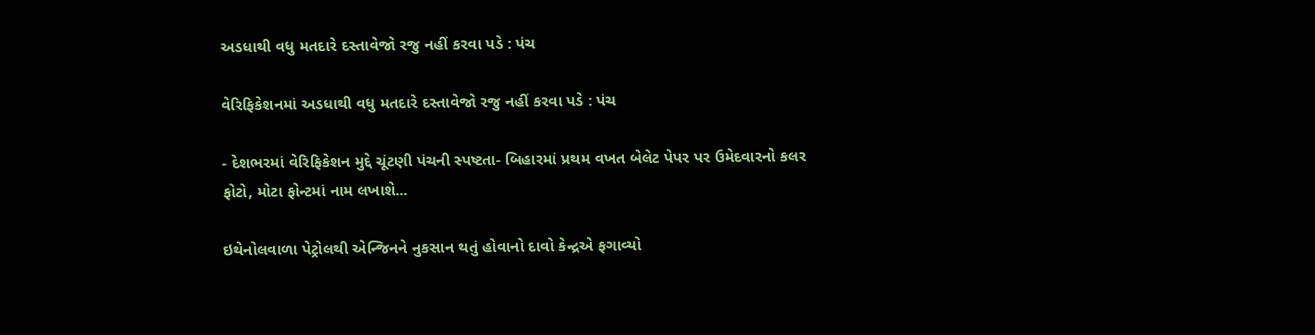અડધાથી વધુ મતદારે દસ્તાવેજો રજુ નહીં કરવા પડે : પંચ

વેરિફિકેશનમાં અડધાથી વધુ મતદારે દસ્તાવેજો રજુ નહીં કરવા પડે : પંચ

- દેશભરમાં વેરિફિકેશન મુદ્દે ચૂંટણી પંચની સ્પષ્ટતા- બિહારમાં પ્રથમ વખત બેલેટ પેપર પર ઉમેદવારનો કલર ફોટો, મોટા ફોન્ટમાં નામ લખાશે...

ઇથેનોલવાળા પેટ્રોલથી એન્જિનને નુકસાન થતું હોવાનો દાવો કેન્દ્રએ ફગાવ્યો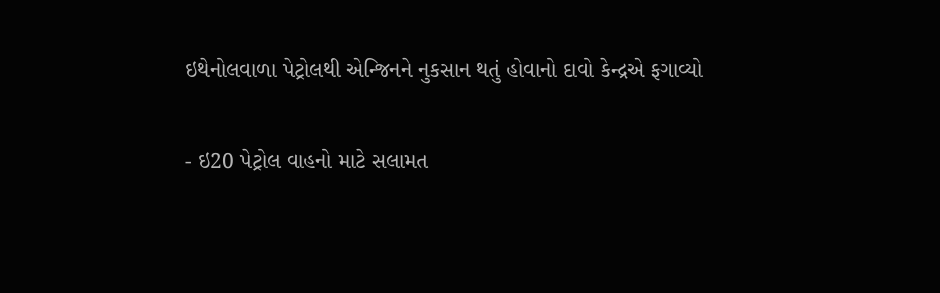ઇથેનોલવાળા પેટ્રોલથી એન્જિનને નુકસાન થતું હોવાનો દાવો કેન્દ્રએ ફગાવ્યો

- ઇ20 પેટ્રોલ વાહનો માટે સલામત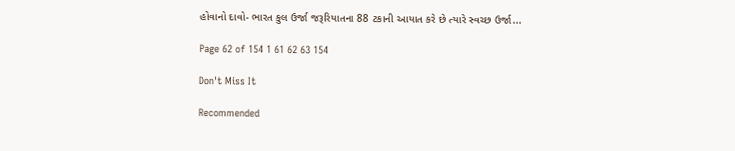હોવાનો દાવો- ભારત કુલ ઉર્જા જરૂરિયાતના 88 ટકાની આયાત કરે છે ત્યારે સ્વચ્છ ઉર્જા...

Page 62 of 154 1 61 62 63 154

Don't Miss It

Recommended